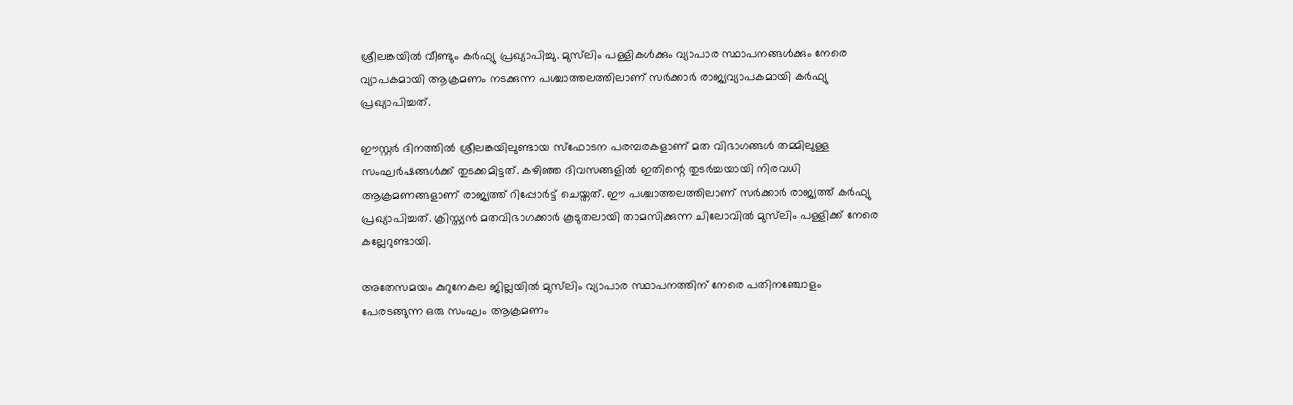ശ്രീലങ്കയില്‍ വീണ്ടും കര്‍ഫ്യു പ്രഖ്യാപിച്ചു. മുസ്‍ലിം പള്ളികള്‍ക്കും വ്യാപാര സ്ഥാപനങ്ങള്‍ക്കും നേരെ വ്യാപകമായി ആക്രമണം നടക്കുന്ന പശ്ചാത്തലത്തിലാണ് സര്‍ക്കാര്‍ രാജ്യവ്യാപകമായി കര്‍ഫ്യു പ്രഖ്യാപിച്ചത്.

ഈസ്റ്റര്‍ ദിനത്തില്‍ ശ്രീലങ്കയിലുണ്ടായ സ്ഫോടന പരമ്പരകളാണ് മത വിഭാഗങ്ങള്‍ തമ്മിലുള്ള സംഘര്‍ഷങ്ങള്‍ക്ക് തുടക്കമിട്ടത്. കഴിഞ്ഞ ദിവസങ്ങളില്‍ ഇതിന്റെ തുടര്‍ച്ചയായി നിരവധി ആക്രമണങ്ങളാണ് രാജ്യത്ത് റിപ്പോര്‍ട്ട് ചെയ്തത്. ഈ പശ്ചാത്തലത്തിലാണ് സര്‍ക്കാര്‍ രാജ്യത്ത് കര്‍ഫ്യു പ്രഖ്യാപിച്ചത്. ക്രിസ്ത്യന്‍ മതവിഭാഗക്കാര്‍ കൂടുതലായി താമസിക്കുന്ന ചിലോവില്‍ മുസ്‍ലിം പള്ളിക്ക് നേരെ കല്ലേറുണ്ടായി.

അതേസമയം കുറുനേകല ജില്ലയില്‍ മുസ്‍ലിം വ്യാപാര സ്ഥാപനത്തിന് നേരെ പതിനഞ്ചോളം പേരടങ്ങുന്ന ഒരു സംഘം ആക്രമണം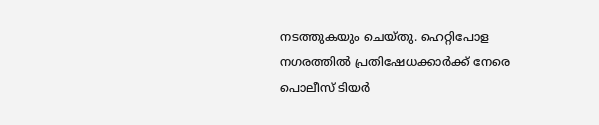നടത്തുകയും ചെയ്തു. ഹെറ്റിപോള നഗരത്തില്‍ പ്രതിഷേധക്കാര്‍ക്ക് നേരെ പൊലീസ് ടിയര്‍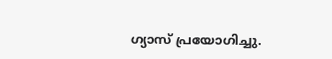ഗ്യാസ് പ്രയോഗിച്ചു.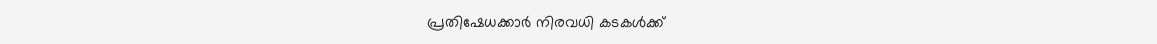പ്രതിഷേധക്കാര്‍ നിരവധി കടകള്‍ക്ക്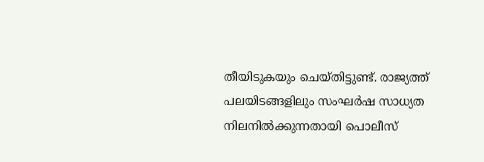തീയിടുകയും ‌ചെയ്തിട്ടുണ്ട്. രാജ്യത്ത് പലയിടങ്ങളിലും സംഘര്‍ഷ സാധ്യത നിലനില്‍ക്കുന്നതായി പൊലീസ്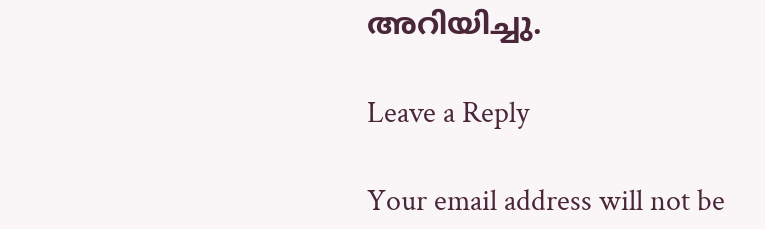അറിയിച്ചു.

Leave a Reply

Your email address will not be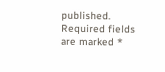published. Required fields are marked *